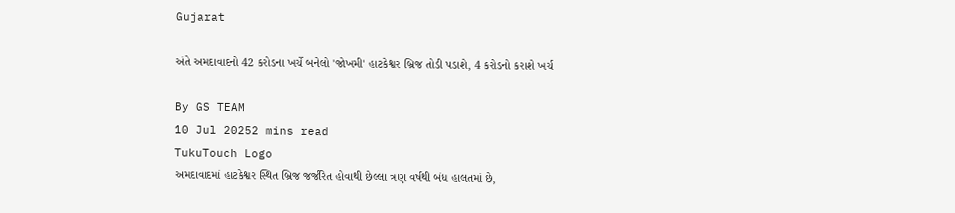Gujarat

અંતે અમદાવાદનો 42 કરોડના ખર્ચે બનેલો 'જોખમી' હાટકેશ્વર બ્રિજ તોડી પડાશે, 4 કરોડનો કરાશે ખર્ચ

By GS TEAM
10 Jul 20252 mins read
TukuTouch Logo
અમદાવાદમાં હાટકેશ્વર સ્થિત બ્રિજ જર્જરિત હોવાથી છેલ્લા ત્રણ વર્ષથી બંધ હાલતમાં છે,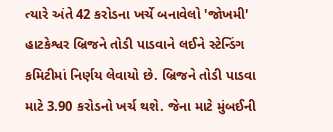ત્યારે અંતે 42 કરોડના ખર્ચે બનાવેલો 'જોખમી' હાટકેશ્વર બ્રિજને તોડી પાડવાને લઈને સ્ટેન્ડિંગ કમિટીમાં નિર્ણય લેવાયો છે. બ્રિજને તોડી પાડવા માટે 3.90 કરોડનો ખર્ચ થશે. જેના માટે મુંબઈની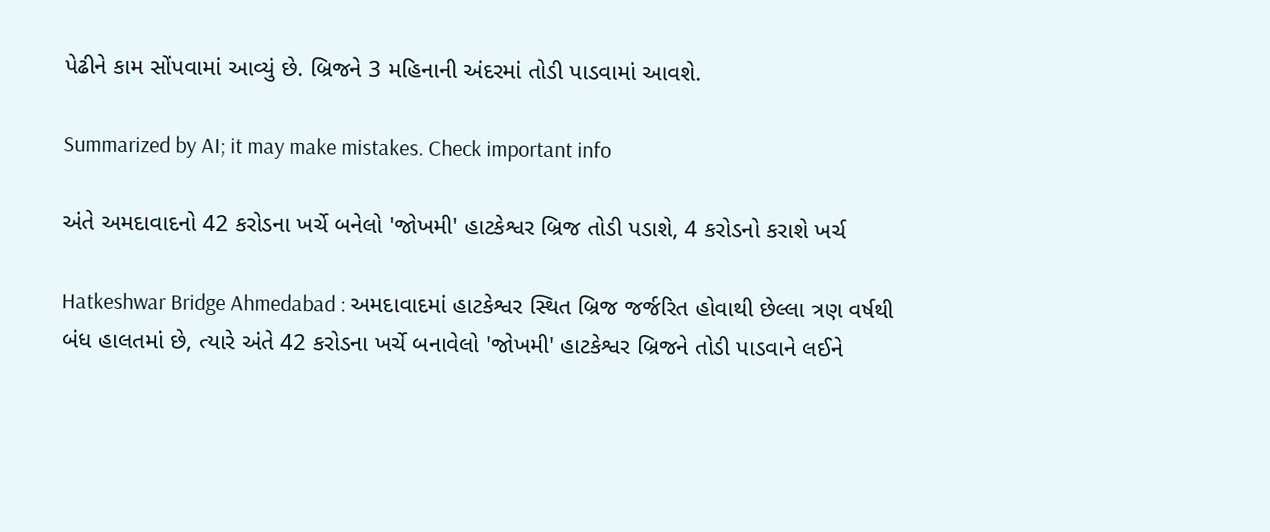પેઢીને કામ સોંપવામાં આવ્યું છે. બ્રિજને 3 મહિનાની અંદરમાં તોડી પાડવામાં આવશે.

Summarized by AI; it may make mistakes. Check important info

અંતે અમદાવાદનો 42 કરોડના ખર્ચે બનેલો 'જોખમી' હાટકેશ્વર બ્રિજ તોડી પડાશે, 4 કરોડનો કરાશે ખર્ચ

Hatkeshwar Bridge Ahmedabad : અમદાવાદમાં હાટકેશ્વર સ્થિત બ્રિજ જર્જરિત હોવાથી છેલ્લા ત્રણ વર્ષથી બંધ હાલતમાં છે, ત્યારે અંતે 42 કરોડના ખર્ચે બનાવેલો 'જોખમી' હાટકેશ્વર બ્રિજને તોડી પાડવાને લઈને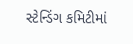સ્ટેન્ડિંગ કમિટીમાં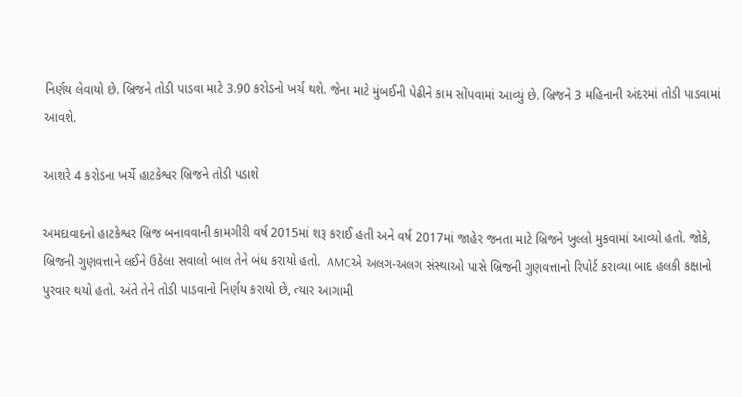નિર્ણય લેવાયો છે. બ્રિજને તોડી પાડવા માટે 3.90 કરોડનો ખર્ચ થશે. જેના માટે મુંબઈની પેઢીને કામ સોંપવામાં આવ્યું છે. બ્રિજને 3 મહિનાની અંદરમાં તોડી પાડવામાં આવશે.

આશરે 4 કરોડના ખર્ચે હાટકેશ્વર બ્રિજને તોડી પડાશે

અમદાવાદનો હાટકેશ્વર બ્રિજ બનાવવાની કામગીરી વર્ષ 2015માં શરૂ કરાઈ હતી અને વર્ષ 2017માં જાહેર જનતા માટે બ્રિજને ખુલ્લો મુકવામાં આવ્યો હતો. જોકે, બ્રિજની ગુણવત્તાને લઈને ઉઠેલા સવાલો બાલ તેને બંધ કરાયો હતો.  AMCએ અલગ-અલગ સંસ્થાઓ પાસે બ્રિજની ગુણવત્તાનો રિપોર્ટ કરાવ્યા બાદ હલકી કક્ષાનો પુરવાર થયો હતો. અંતે તેને તોડી પાડવાનો નિર્ણય કરાયો છે, ત્યાર આગામી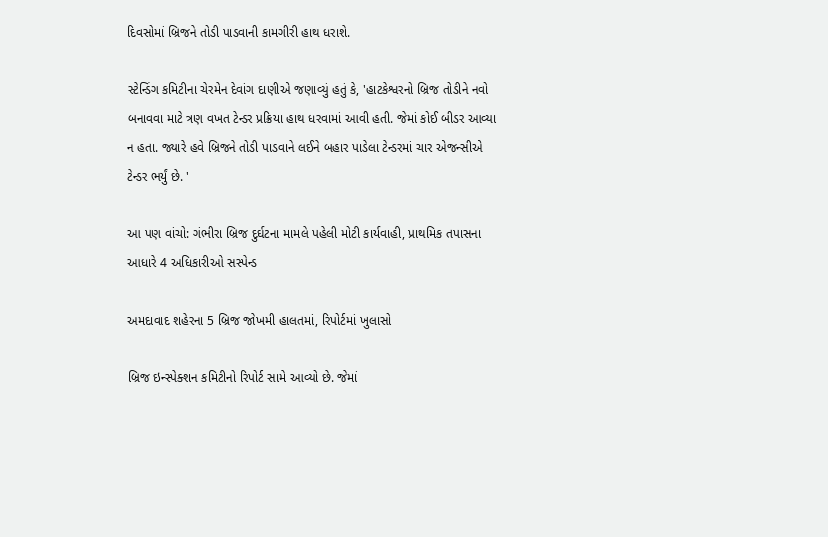દિવસોમાં બ્રિજને તોડી પાડવાની કામગીરી હાથ ધરાશે.

સ્ટેન્ડિંગ કમિટીના ચેરમેન દેવાંગ દાણીએ જણાવ્યું હતું કે, 'હાટકેશ્વરનો બ્રિજ તોડીને નવો બનાવવા માટે ત્રણ વખત ટેન્ડર પ્રક્રિયા હાથ ધરવામાં આવી હતી. જેમાં કોઈ બીડર આવ્યા ન હતા. જ્યારે હવે બ્રિજને તોડી પાડવાને લઈને બહાર પાડેલા ટેન્ડરમાં ચાર એજન્સીએ ટેન્ડર ભર્યું છે. '

આ પણ વાંચો: ગંભીરા બ્રિજ દુર્ઘટના મામલે પહેલી મોટી કાર્યવાહી, પ્રાથમિક તપાસના આધારે 4 અધિકારીઓ સસ્પેન્ડ

અમદાવાદ શહેરના 5 બ્રિજ જોખમી હાલતમાં, રિપોર્ટમાં ખુલાસો

બ્રિજ ઇન્સ્પેક્શન કમિટીનો રિપોર્ટ સામે આવ્યો છે. જેમાં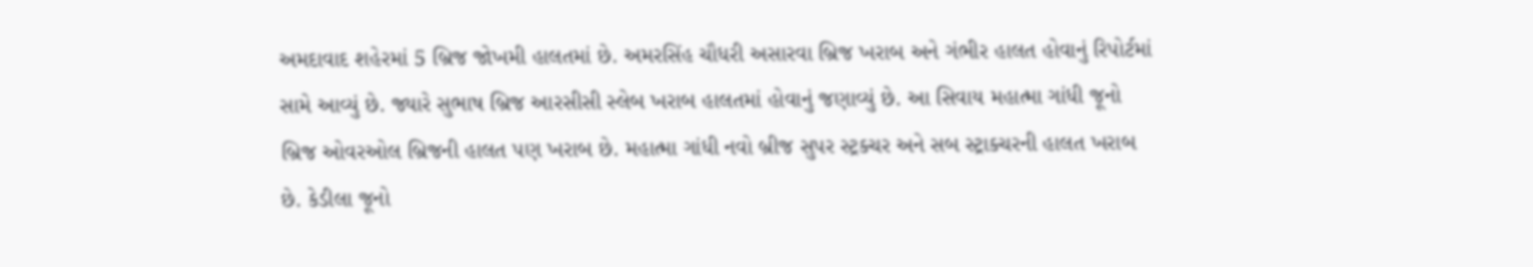અમદાવાદ શહેરમાં 5 બ્રિજ જોખમી હાલતમાં છે. અમરસિંહ ચૌધરી અસારવા બ્રિજ ખરાબ અને ગંભીર હાલત હોવાનું રિપોર્ટમાં સામે આવ્યું છે. જ્યારે સુભાષ બ્રિજ આરસીસી સ્લેબ ખરાબ હાલતમાં હોવાનું જણાવ્યું છે. આ સિવાય મહાત્મા ગાંધી જૂનો બ્રિજ ઓવરઓલ બ્રિજની હાલત પણ ખરાબ છે. મહાત્મા ગાંધી નવો બ્રીજ સુપર સ્ટ્રક્ચર અને સબ સ્ટ્રાક્ચરની હાલત ખરાબ છે. કેડીલા જૂનો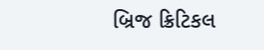બ્રિજ ક્રિટિકલ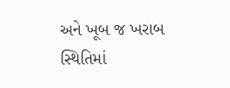અને ખૂબ જ ખરાબ સ્થિતિમાં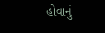હોવાનું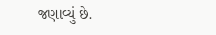જણાવ્યું છે.